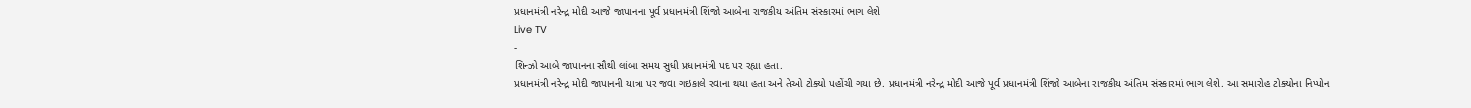પ્રધાનમંત્રી નરેન્દ્ર મોદી આજે જાપાનના પૂર્વ પ્રધાનમંત્રી શિંજો આબેના રાજકીય અંતિમ સંસ્કારમાં ભાગ લેશે
Live TV
-
શિન્ઝો આબે જાપાનના સૌથી લાંબા સમય સુધી પ્રધાનમંત્રી પદ પર રહ્યા હતા.
પ્રધાનમંત્રી નરેન્દ્ર મોદી જાપાનની યાત્રા પર જવા ગઇકાલે રવાના થયા હતા અને તેઓ ટોક્યો પહોંચી ગયા છે. પ્રધાનમંત્રી નરેન્દ્ર મોદી આજે પૂર્વ પ્રધાનમંત્રી શિંજો આબેના રાજકીય અંતિમ સંસ્કારમાં ભાગ લેશે. આ સમારોહ ટોક્યોના નિપ્પોન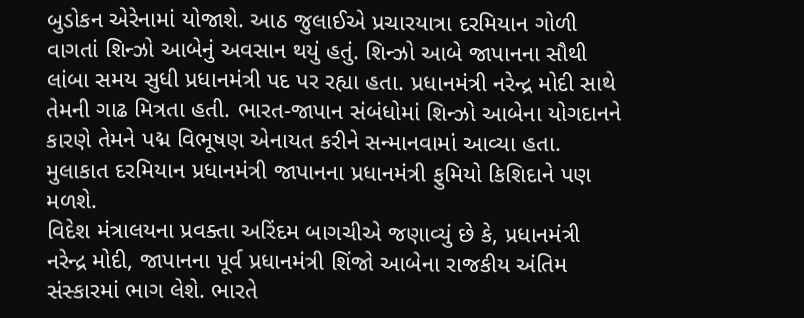બુડોકન એરેનામાં યોજાશે. આઠ જુલાઈએ પ્રચારયાત્રા દરમિયાન ગોળી વાગતાં શિન્ઝો આબેનું અવસાન થયું હતું. શિન્ઝો આબે જાપાનના સૌથી લાંબા સમય સુધી પ્રધાનમંત્રી પદ પર રહ્યા હતા. પ્રધાનમંત્રી નરેન્દ્ર મોદી સાથે તેમની ગાઢ મિત્રતા હતી. ભારત-જાપાન સંબંધોમાં શિન્ઝો આબેના યોગદાનને કારણે તેમને પદ્મ વિભૂષણ એનાયત કરીને સન્માનવામાં આવ્યા હતા. મુલાકાત દરમિયાન પ્રધાનમંત્રી જાપાનના પ્રધાનમંત્રી ફુમિયો કિશિદાને પણ મળશે.
વિદેશ મંત્રાલયના પ્રવક્તા અરિંદમ બાગચીએ જણાવ્યું છે કે, પ્રધાનમંત્રી નરેન્દ્ર મોદી, જાપાનના પૂર્વ પ્રધાનમંત્રી શિંજો આબેના રાજકીય અંતિમ સંસ્કારમાં ભાગ લેશે. ભારતે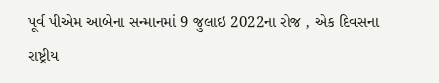પૂર્વ પીએમ આબેના સન્માનમાં 9 જુલાઇ 2022ના રોજ , એક દિવસના રાષ્ટ્રીય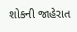શોકની જાહેરાત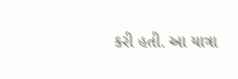કરી હતી. આ યાત્રા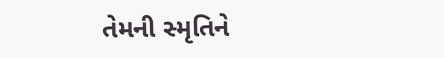તેમની સ્મૃતિને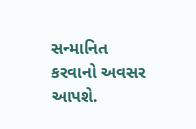સન્માનિત કરવાનો અવસર આપશે.